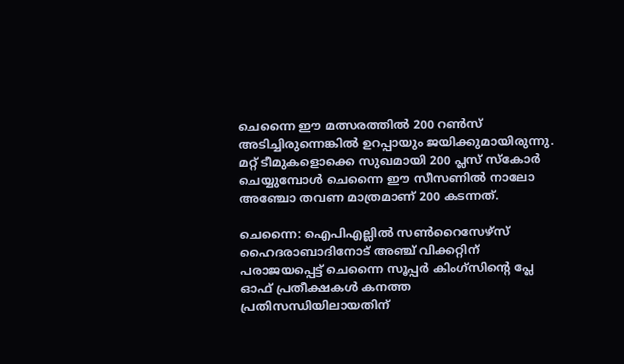ചെന്നൈ ഈ മത്സരത്തിൽ 200 റൺസ് അടിച്ചിരുന്നെങ്കിൽ ഉറപ്പായും ജയിക്കുമായിരുന്നു. മറ്റ് ടീമുകളൊക്കെ സുഖമായി 200 പ്ലസ് സ്കോർ ചെയ്യുമ്പോൾ ചെന്നൈ ഈ സീസണിൽ നാലോ അഞ്ചോ തവണ മാത്രമാണ് 200 കടന്നത്.

ചെന്നൈ: ഐപിഎല്ലിൽ സൺറൈസേഴ്സ് ഹൈദരാബാദിനോട് അഞ്ച് വിക്കറ്റിന് പരാജയപ്പെട്ട് ചെന്നൈ സൂപ്പർ കിംഗ്സിന്റെ പ്ലേ ഓഫ് പ്രതീക്ഷകൾ കനത്ത പ്രതിസന്ധിയിലായതിന്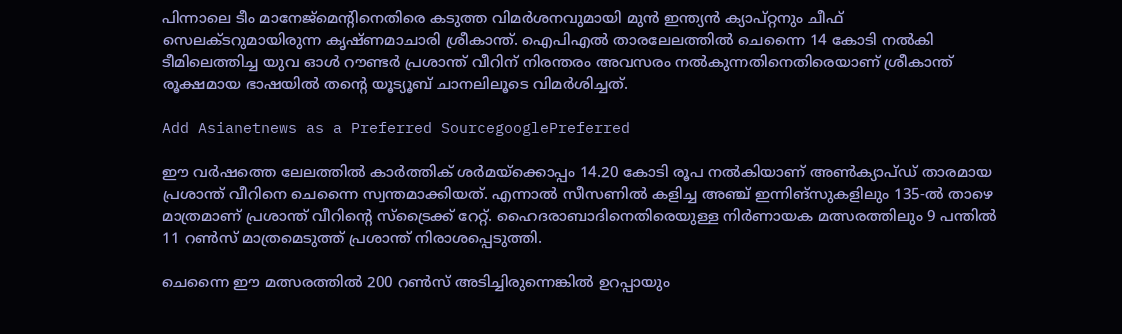പിന്നാലെ ടീം മാനേജ്‌മെന്‍റിനെതിരെ കടുത്ത വിമർശനവുമായി മുൻ ഇന്ത്യൻ ക്യാപ്റ്റനും ചീഫ് സെലക്ടറുമായിരുന്ന കൃഷ്ണമാചാരി ശ്രീകാന്ത്. ഐപിഎല്‍ താരലേലത്തിൽ ചെന്നൈ 14 കോടി നല്‍കി ടീമിലെത്തിച്ച യുവ ഓൾ റൗണ്ടർ പ്രശാന്ത് വീറിന് നിരന്തരം അവസരം നല്‍കുന്നതിനെതിരെയാണ് ശ്രീകാന്ത് രൂക്ഷമായ ഭാഷയിൽ തന്‍റെ യൂട്യൂബ് ചാനലിലൂടെ വിമര്‍ശിച്ചത്.

Add Asianetnews as a Preferred SourcegooglePreferred

ഈ വർഷത്തെ ലേലത്തിൽ കാർത്തിക് ശർമയ്ക്കൊപ്പം 14.20 കോടി രൂപ നല്‍കിയാണ് അൺക്യാപ്ഡ് താരമായ പ്രശാന്ത് വീറിനെ ചെന്നൈ സ്വന്തമാക്കിയത്. എന്നാൽ സീസണിൽ കളിച്ച അഞ്ച് ഇന്നിങ്സുകളിലും 135-ൽ താഴെ മാത്രമാണ് പ്രശാന്ത് വീറിന്‍റെ സ്ട്രൈക്ക് റേറ്റ്. ഹൈദരാബാദിനെതിരെയുള്ള നിർണായക മത്സരത്തിലും 9 പന്തിൽ 11 റൺസ് മാത്രമെടുത്ത് പ്രശാന്ത് നിരാശപ്പെടുത്തി.

ചെന്നൈ ഈ മത്സരത്തിൽ 200 റൺസ് അടിച്ചിരുന്നെങ്കിൽ ഉറപ്പായും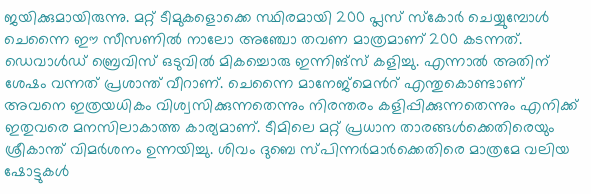ജയിക്കുമായിരുന്നു. മറ്റ് ടീമുകളൊക്കെ സ്ഥിരമായി 200 പ്ലസ് സ്കോർ ചെയ്യുമ്പോൾ ചെന്നൈ ഈ സീസണിൽ നാലോ അഞ്ചോ തവണ മാത്രമാണ് 200 കടന്നത്. ഡെവാൾഡ് ബ്രെവിസ് ഒടുവിൽ മികച്ചൊരു ഇന്നിങ്സ് കളിച്ചു. എന്നാൽ അതിന് ശേഷം വന്നത് പ്രശാന്ത് വീറാണ്. ചെന്നൈ മാനേജ്‌മെന്‍റ് എന്തുകൊണ്ടാണ് അവനെ ഇത്രയധികം വിശ്വസിക്കുന്നതെന്നും നിരന്തരം കളിപ്പിക്കുന്നതെന്നും എനിക്ക് ഇതുവരെ മനസിലാകാത്ത കാര്യമാണ്. ടീമിലെ മറ്റ് പ്രധാന താരങ്ങൾക്കെതിരെയും ശ്രീകാന്ത് വിമർശനം ഉന്നയിച്ചു. ശിവം ദുബെ സ്പിന്നർമാർക്കെതിരെ മാത്രമേ വലിയ ഷോട്ടുകൾ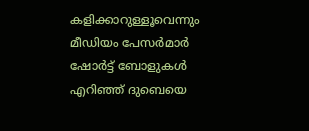കളിക്കാറുള്ളൂവെന്നും മീഡിയം പേസർമാർ ഷോർട്ട് ബോളുകൾ എറിഞ്ഞ് ദുബെയെ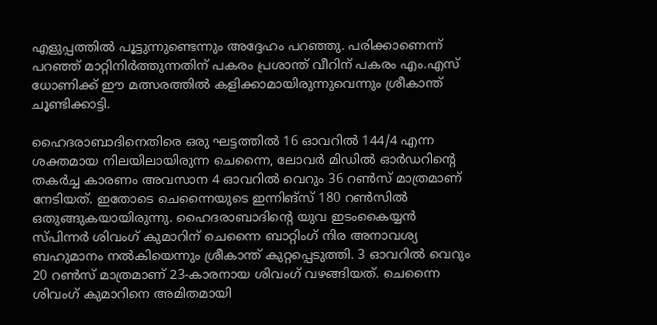എളുപ്പത്തിൽ പൂട്ടുന്നുണ്ടെന്നും അദ്ദേഹം പറഞ്ഞു. പരിക്കാണെന്ന് പറഞ്ഞ് മാറ്റിനിർത്തുന്നതിന് പകരം പ്രശാന്ത് വീറിന് പകരം എം.എസ് ധോണിക്ക് ഈ മത്സരത്തിൽ കളിക്കാമായിരുന്നുവെന്നും ശ്രീകാന്ത് ചൂണ്ടിക്കാട്ടി.

ഹൈദരാബാദിനെതിരെ ഒരു ഘട്ടത്തിൽ 16 ഓവറിൽ 144/4 എന്ന ശക്തമായ നിലയിലായിരുന്ന ചെന്നൈ, ലോവർ മിഡിൽ ഓർഡറിന്‍റെ തകർച്ച കാരണം അവസാന 4 ഓവറിൽ വെറും 36 റൺസ് മാത്രമാണ് നേടിയത്. ഇതോടെ ചെന്നൈയുടെ ഇന്നിങ്സ് 180 റൺസിൽ ഒതുങ്ങുകയായിരുന്നു. ഹൈദരാബാദിന്റെ യുവ ഇടംകൈയ്യൻ സ്പിന്നർ ശിവംഗ് കുമാറിന് ചെന്നൈ ബാറ്റിംഗ് നിര അനാവശ്യ ബഹുമാനം നൽകിയെന്നും ശ്രീകാന്ത് കുറ്റപ്പെടുത്തി. 3 ഓവറിൽ വെറും 20 റൺസ് മാത്രമാണ് 23-കാരനായ ശിവംഗ് വഴങ്ങിയത്. ചെന്നൈ ശിവംഗ് കുമാറിനെ അമിതമായി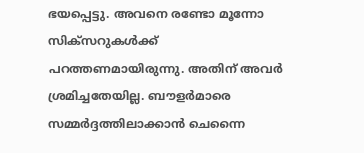ഭയപ്പെട്ടു. അവനെ രണ്ടോ മൂന്നോ സിക്സറുകൾക്ക് പറത്തണമായിരുന്നു. അതിന് അവർ ശ്രമിച്ചതേയില്ല. ബൗളർമാരെ സമ്മർദ്ദത്തിലാക്കാൻ ചെന്നൈ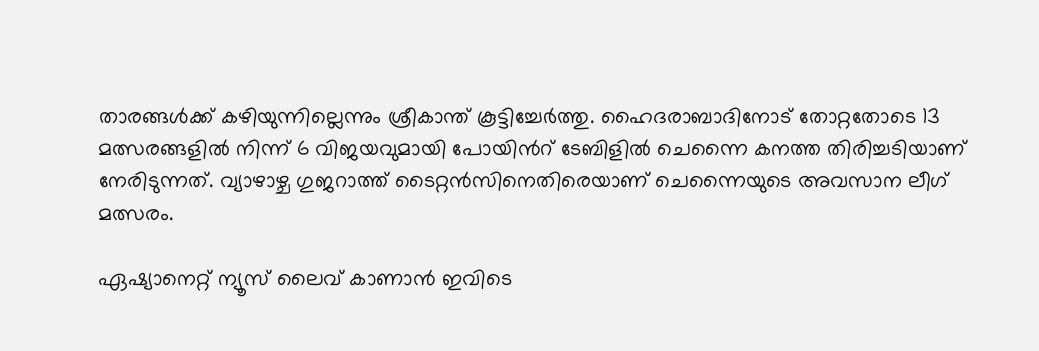താരങ്ങൾക്ക് കഴിയുന്നില്ലെന്നും ശ്രീകാന്ത് കൂട്ടിച്ചേർത്തു. ഹൈദരാബാദിനോട് തോറ്റതോടെ 13 മത്സരങ്ങളിൽ നിന്ന് 6 വിജയവുമായി പോയിന്‍റ് ടേബിളിൽ ചെന്നൈ കനത്ത തിരിച്ചടിയാണ് നേരിടുന്നത്. വ്യാഴാഴ്ച ഗുജറാത്ത് ടൈറ്റൻസിനെതിരെയാണ് ചെന്നൈയുടെ അവസാന ലീഗ് മത്സരം.

ഏഷ്യാനെറ്റ് ന്യൂസ് ലൈവ് കാണാന്‍ ഇവിടെ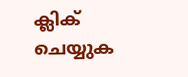ക്ലിക് ചെയ്യുക